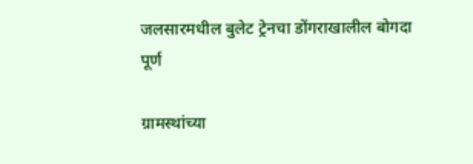जलसारमधील बुलेट ट्रेनचा डोंगराखालील बोगदा पूर्ण

ग्रामस्थांच्या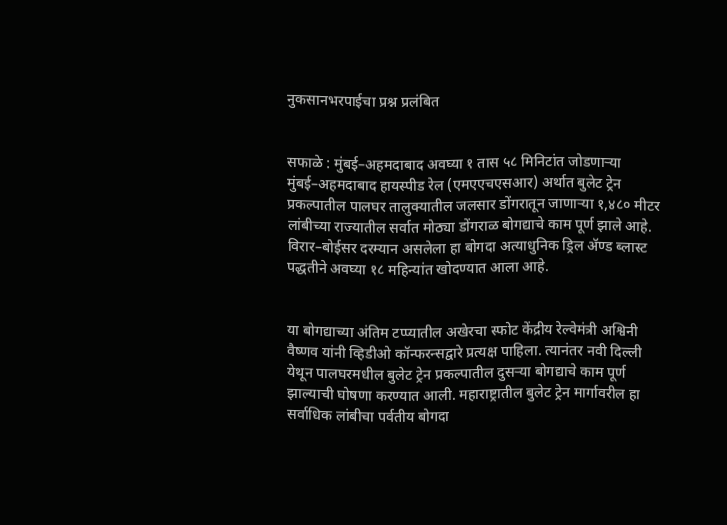नुकसानभरपाईचा प्रश्न प्रलंबित


सफाळे : मुंबई–अहमदाबाद अवघ्या १ तास ५८ मिनिटांत जोडणाऱ्या मुंबई–अहमदाबाद हायस्पीड रेल (एमएएचएसआर) अर्थात बुलेट ट्रेन प्रकल्पातील पालघर तालुक्यातील जलसार डोंगरातून जाणाऱ्या १,४८० मीटर लांबीच्या राज्यातील सर्वात मोठ्या डोंगराळ बोगद्याचे काम पूर्ण झाले आहे. विरार–बोईसर दरम्यान असलेला हा बोगदा अत्याधुनिक ड्रिल ॲण्ड ब्लास्ट पद्धतीने अवघ्या १८ महिन्यांत खोदण्यात आला आहे.


या बोगद्याच्या अंतिम टप्प्यातील अखेरचा स्फोट केंद्रीय रेल्वेमंत्री अश्विनी वैष्णव यांनी व्हिडीओ कॉन्फरन्सद्वारे प्रत्यक्ष पाहिला. त्यानंतर नवी दिल्ली येथून पालघरमधील बुलेट ट्रेन प्रकल्पातील दुसऱ्या बोगद्याचे काम पूर्ण झाल्याची घोषणा करण्यात आली. महाराष्ट्रातील बुलेट ट्रेन मार्गावरील हा सर्वाधिक लांबीचा पर्वतीय बोगदा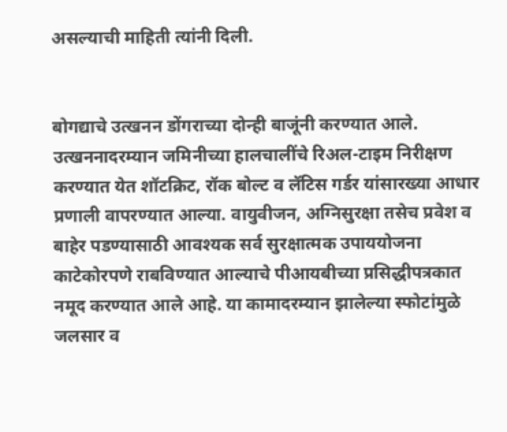असल्याची माहिती त्यांनी दिली.


बोगद्याचे उत्खनन डोंगराच्या दोन्ही बाजूंनी करण्यात आले. उत्खननादरम्यान जमिनीच्या हालचालींचे रिअल-टाइम निरीक्षण करण्यात येत शॉटक्रिट, रॉक बोल्ट व लॅटिस गर्डर यांसारख्या आधार प्रणाली वापरण्यात आल्या. वायुवीजन, अग्निसुरक्षा तसेच प्रवेश व बाहेर पडण्यासाठी आवश्यक सर्व सुरक्षात्मक उपाययोजना काटेकोरपणे राबविण्यात आल्याचे पीआयबीच्या प्रसिद्धीपत्रकात नमूद करण्यात आले आहे. या कामादरम्यान झालेल्या स्फोटांमुळे जलसार व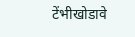टेंभीखोडावे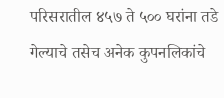परिसरातील ४५७ ते ५०० घरांना तडे गेल्याचे तसेच अनेक कुपनलिकांचे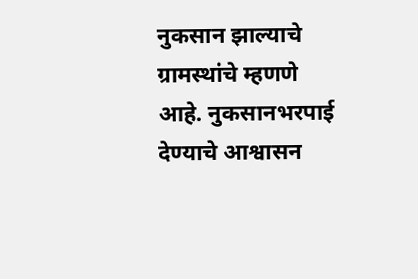नुकसान झाल्याचे ग्रामस्थांचे म्हणणे आहे. नुकसानभरपाई देण्याचे आश्वासन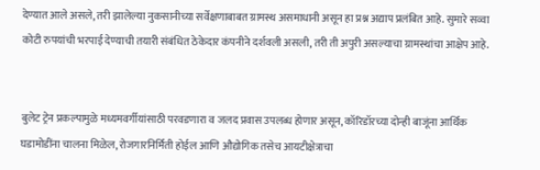देण्यात आले असले, तरी झालेल्या नुकसानीच्या सर्वेक्षणाबाबत ग्रामस्थ असमाधानी असून हा प्रश्न अद्याप प्रलंबित आहे. सुमारे सव्वा कोटी रुपयांची भरपाई देण्याची तयारी संबंधित ठेकेदार कंपनीने दर्शवली असली, तरी ती अपुरी असल्याचा ग्रामस्थांचा आक्षेप आहे.


बुलेट ट्रेन प्रकल्पामुळे मध्यमवर्गीयांसाठी परवडणारा व जलद प्रवास उपलब्ध होणार असून, कॉरिडॉरच्या दोन्ही बाजूंना आर्थिक घडामोडींना चालना मिळेल, रोजगारनिर्मिती होईल आणि औद्योगिक तसेच आयटीक्षेत्राचा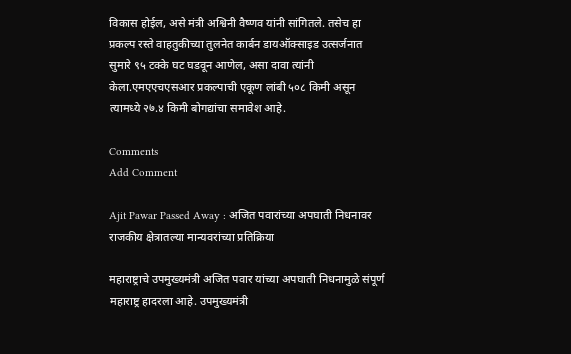विकास होईल, असे मंत्री अश्विनी वैष्णव यांनी सांगितले. तसेच हा प्रकल्प रस्ते वाहतुकीच्या तुलनेत कार्बन डायऑक्साइड उत्सर्जनात सुमारे ९५ टक्के घट घडवून आणेल, असा दावा त्यांनी केला.एमएएचएसआर प्रकल्पाची एकूण लांबी ५०८ किमी असून त्यामध्ये २७.४ किमी बोगद्यांचा समावेश आहे.

Comments
Add Comment

Ajit Pawar Passed Away : अजित पवारांच्या अपघाती निधनावर राजकीय क्षेत्रातल्या मान्यवरांच्या प्रतिक्रिया

महाराष्ट्राचे उपमुख्यमंत्री अजित पवार यांच्या अपघाती निधनामुळे संपूर्ण महाराष्ट्र हादरला आहे. उपमुख्यमंत्री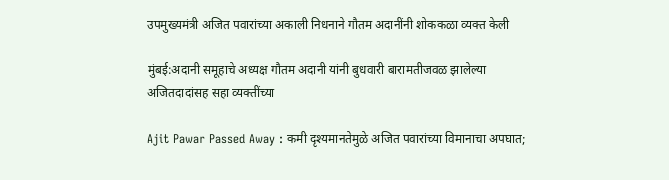उपमुख्यमंत्री अजित पवारांच्या अकाली निधनाने गौतम अदानींनी शोककळा व्यक्त केली

मुंबई:अदानी समूहाचे अध्यक्ष गौतम अदानी यांनी बुधवारी बारामतीजवळ झालेल्या अजितदादांसह सहा व्यक्तींच्या

Ajit Pawar Passed Away : कमी दृश्यमानतेमुळे अजित पवारांच्या विमानाचा अपघात;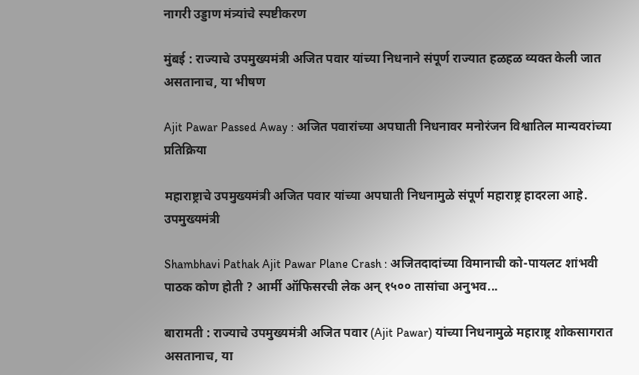नागरी उड्डाण मंत्र्यांचे स्पष्टीकरण

मुंबई : राज्याचे उपमुख्यमंत्री अजित पवार यांच्या निधनाने संपूर्ण राज्यात हळहळ व्यक्त केली जात असतानाच, या भीषण

Ajit Pawar Passed Away : अजित पवारांच्या अपघाती निधनावर मनोरंजन विश्वातिल मान्यवरांच्या प्रतिक्रिया

महाराष्ट्राचे उपमुख्यमंत्री अजित पवार यांच्या अपघाती निधनामुळे संपूर्ण महाराष्ट्र हादरला आहे. उपमुख्यमंत्री

Shambhavi Pathak Ajit Pawar Plane Crash : अजितदादांच्या विमानाची को-पायलट शांभवी पाठक कोण होती ? आर्मी ऑफिसरची लेक अन् १५०० तासांचा अनुभव...

बारामती : राज्याचे उपमुख्यमंत्री अजित पवार (Ajit Pawar) यांच्या निधनामुळे महाराष्ट्र शोकसागरात असतानाच, या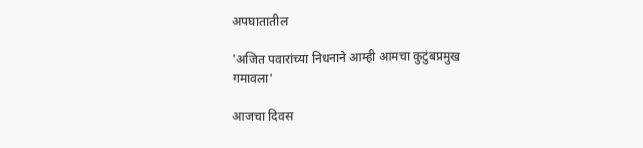अपघातातील

'अजित पवारांच्या निधनाने आम्ही आमचा कुटुंबप्रमुख गमावला'

आजचा दिवस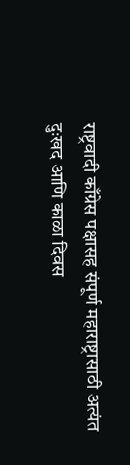राष्ट्रवादी काँग्रेस पक्षासह संपूर्ण महाराष्ट्रासाठी अत्यंत दुःखद आणि काळा दिवस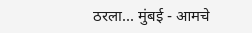ठरला... मुंबई - आमचे